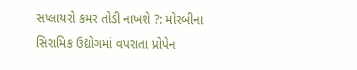સપ્લાયરો કમર તોડી નાખશે ?: મોરબીના સિરામિક ઉદ્યોગમાં વપરાતા પ્રોપેન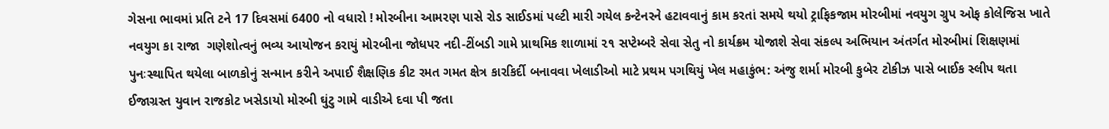ગેસના ભાવમાં પ્રતિ ટને 17 દિવસમાં 6400 નો વધારો ! મોરબીના આમરણ પાસે રોડ સાઈડમાં પલ્ટી મારી ગયેલ કન્ટેનરને હટાવવાનું કામ કરતાં સમયે થયો ટ્રાફિકજામ મોરબીમાં નવયુગ ગ્રુપ ઓફ કોલેજિસ ખાતે નવયુગ કા રાજા  ગણેશોત્વનું ભવ્ય આયોજન કરાયું મોરબીના જોધપર નદી-ટીંબડી ગામે પ્રાથમિક શાળામાં ૨૧ સપ્ટેમ્બરે સેવા સેતુ નો કાર્યક્રમ યોજાશે સેવા સંકલ્પ અભિયાન અંતર્ગત મોરબીમાં શિક્ષણમાં પુનઃસ્થાપિત થયેલા બાળકોનું સન્માન કરીને અપાઈ શૈક્ષણિક કીટ રમત ગમત ક્ષેત્ર કારકિર્દી બનાવવા ખેલાડીઓ માટે પ્રથમ પગથિયું ખેલ મહાકુંભ: અંજુ શર્મા મોરબી કુબેર ટોકીઝ પાસે બાઈક સ્લીપ થતા ઈજાગ્રસ્ત યુવાન રાજકોટ ખસેડાયો મોરબી ઘુંટુ ગામે વાડીએ દવા પી જતા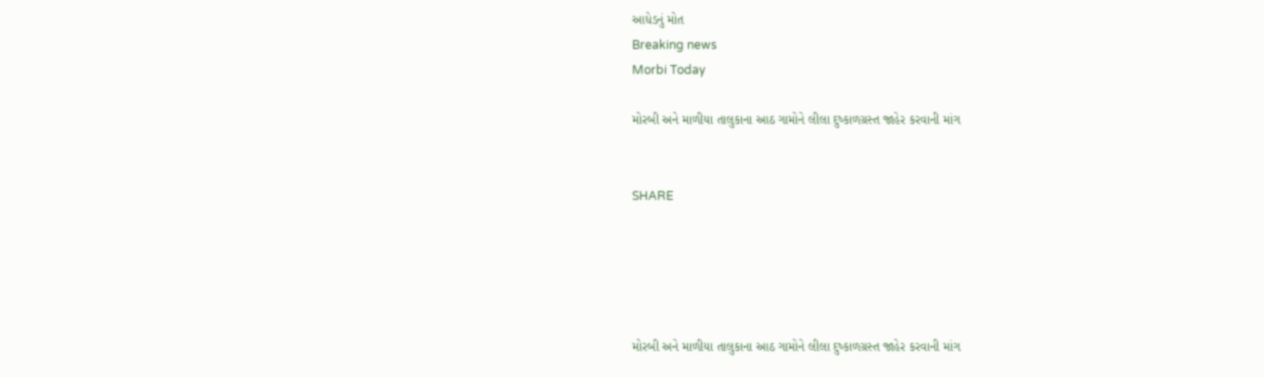આધેડનું મોત
Breaking news
Morbi Today

મોરબી અને માળીયા તાલુકાના આઠ ગામોને લીલા દુષ્કાળગ્રસ્ત જાહેર કરવાની માંગ


SHARE





મોરબી અને માળીયા તાલુકાના આઠ ગામોને લીલા દુષ્કાળગ્રસ્ત જાહેર કરવાની માંગ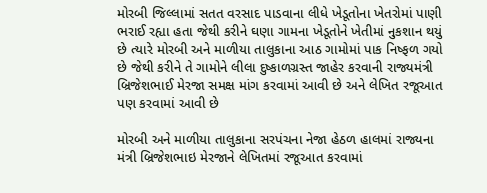મોરબી જિલ્લામાં સતત વરસાદ પાડવાના લીધે ખેડૂતોના ખેતરોમાં પાણી ભરાઈ રહ્યા હતા જેથી કરીને ઘણા ગામના ખેડૂતોને ખેતીમાં નુકશાન થયું છે ત્યારે મોરબી અને માળીયા તાલુકાના આઠ ગામોમાં પાક નિષ્ફળ ગયો છે જેથી કરીને તે ગામોને લીલા દુષ્કાળગ્રસ્ત જાહેર કરવાની રાજ્યમંત્રી બ્રિજેશભાઈ મેરજા સમક્ષ માંગ કરવામાં આવી છે અને લેખિત રજૂઆત પણ કરવામાં આવી છે

મોરબી અને માળીયા તાલુકાના સરપંચના નેજા હેઠળ હાલમાં રાજ્યના મંત્રી બ્રિજેશભાઇ મેરજાને લેખિતમાં રજૂઆત કરવામાં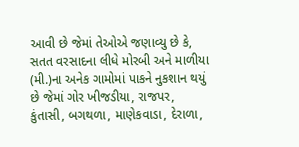આવી છે જેમાં તેઓએ જણાવ્યુ છે કે, સતત વરસાદના લીધે મોરબી અને માળીયા (મી.)ના અનેક ગામોમાં પાકને નુકશાન થયું છે જેમાં ગોર ખીજડીયા, રાજપર, કુંતાસી, બગથળા, માણેકવાડા, દેરાળા,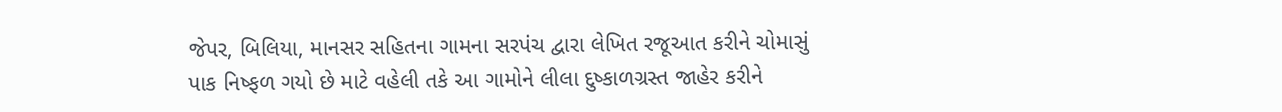જેપર, બિલિયા, માનસર સહિતના ગામના સરપંચ દ્વારા લેખિત રજૂઆત કરીને ચોમાસું પાક નિષ્ફળ ગયો છે માટે વહેલી તકે આ ગામોને લીલા દુષ્કાળગ્રસ્ત જાહેર કરીને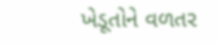ખેડૂતોને વળતર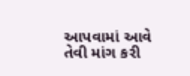આપવામાં આવે તેવી માંગ કરી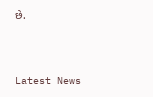છે.




Latest News